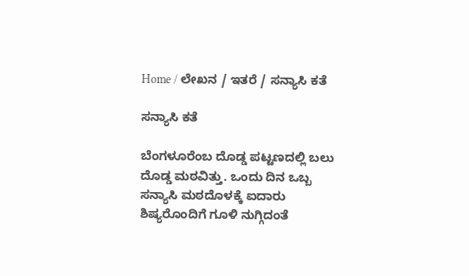Home / ಲೇಖನ / ಇತರೆ / ಸನ್ಯಾಸಿ ಕತೆ

ಸನ್ಯಾಸಿ ಕತೆ

ಬೆಂಗಳೂರೆಂಬ ದೊಡ್ಡ ಪಟ್ಟಣದಲ್ಲಿ ಬಲು ದೊಡ್ಡ ಮಠವಿತ್ತು. ಒಂದು ದಿನ ಒಬ್ಬ ಸನ್ಯಾಸಿ ಮಠದೊಳಕ್ಕೆ ಐದಾರು ಶಿಷ್ಯರೊಂದಿಗೆ ಗೂಳಿ ನುಗ್ಗಿದಂತೆ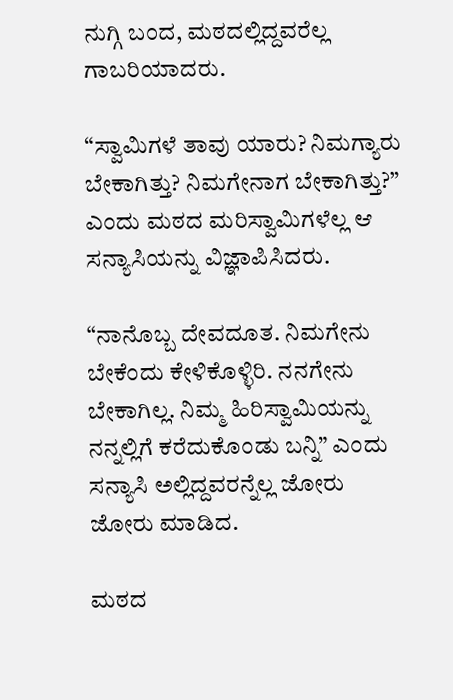ನುಗ್ಗಿ ಬಂದ, ಮಠದಲ್ಲಿದ್ದವರೆಲ್ಲ ಗಾಬರಿಯಾದರು.

“ಸ್ವಾಮಿಗಳೆ ತಾವು ಯಾರು? ನಿಮಗ್ಯಾರು ಬೇಕಾಗಿತ್ತು? ನಿಮಗೇನಾಗ ಬೇಕಾಗಿತ್ತು?” ಎಂದು ಮಠದ ಮರಿಸ್ವಾಮಿಗಳೆಲ್ಲ ಆ ಸನ್ಯಾಸಿಯನ್ನು ವಿಜ್ಞಾಪಿಸಿದರು.

“ನಾನೊಬ್ಬ ದೇವದೂತ. ನಿಮಗೇನು ಬೇಕೆಂದು ಕೇಳಿಕೊಳ್ಳಿರಿ. ನನಗೇನು ಬೇಕಾಗಿಲ್ಲ. ನಿಮ್ಮ ಹಿರಿಸ್ವಾಮಿಯನ್ನು ನನ್ನಲ್ಲಿಗೆ ಕರೆದುಕೊಂಡು ಬನ್ನಿ” ಎಂದು ಸನ್ಯಾಸಿ ಅಲ್ಲಿದ್ದವರನ್ನೆಲ್ಲ ಜೋರು ಜೋರು ಮಾಡಿದ.

ಮಠದ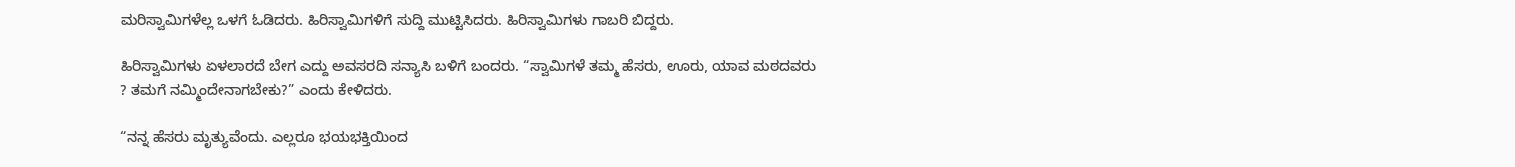ಮರಿಸ್ವಾಮಿಗಳೆಲ್ಲ ಒಳಗೆ ಓಡಿದರು. ಹಿರಿಸ್ವಾಮಿಗಳಿಗೆ ಸುದ್ದಿ ಮುಟ್ಟಿಸಿದರು. ಹಿರಿಸ್ವಾಮಿಗಳು ಗಾಬರಿ ಬಿದ್ದರು.

ಹಿರಿಸ್ವಾಮಿಗಳು ಏಳಲಾರದೆ ಬೇಗ ಎದ್ದು ಅವಸರದಿ ಸನ್ಯಾಸಿ ಬಳಿಗೆ ಬಂದರು. “ಸ್ವಾಮಿಗಳೆ ತಮ್ಮ ಹೆಸರು, ಊರು, ಯಾವ ಮಠದವರು ? ತಮಗೆ ನಮ್ಮಿಂದೇನಾಗಬೇಕು?” ಎಂದು ಕೇಳಿದರು.

“ನನ್ನ ಹೆಸರು ಮೃತ್ಯುವೆಂದು. ಎಲ್ಲರೂ ಭಯಭಕ್ತಿಯಿಂದ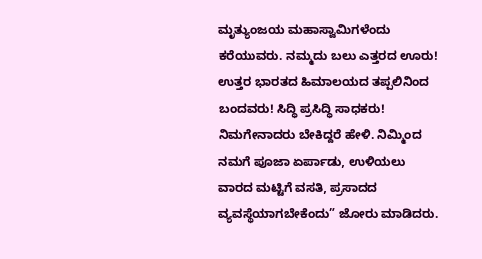ಮೃತ್ಯುಂಜಯ ಮಹಾಸ್ವಾಮಿಗಳೆಂದು ಕರೆಯುವರು. ನಮ್ಮದು ಬಲು ಎತ್ತರದ ಊರು! ಉತ್ತರ ಭಾರತದ ಹಿಮಾಲಯದ ತಪ್ಪಲಿನಿಂದ ಬಂದವರು! ಸಿದ್ಧಿ ಪ್ರಸಿದ್ಧಿ ಸಾಧಕರು! ನಿಮಗೇನಾದರು ಬೇಕಿದ್ದರೆ ಹೇಳಿ. ನಿಮ್ಮಿಂದ ನಮಗೆ ಪೂಜಾ ಏರ್ಪಾಡು, ಉಳಿಯಲು ವಾರದ ಮಟ್ಟಿಗೆ ವಸತಿ, ಪ್ರಸಾದದ ವ್ಯವಸ್ಥೆಯಾಗಬೇಕೆಂದು” ಜೋರು ಮಾಡಿದರು.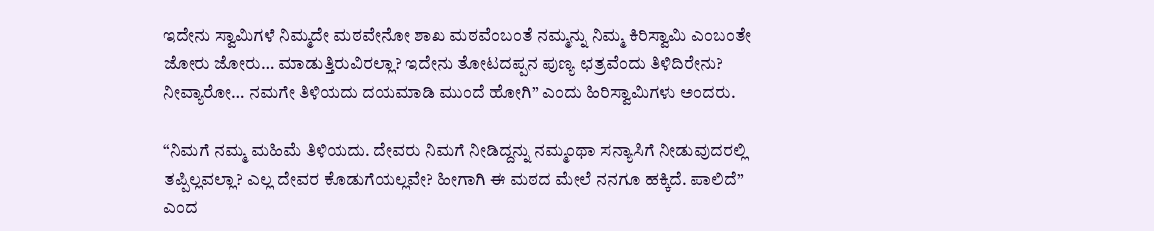ಇದೇನು ಸ್ವಾಮಿಗಳೆ ನಿಮ್ಮದೇ ಮಠವೇನೋ ಶಾಖ ಮಠವೆಂಬಂತೆ ನಮ್ಮನ್ನು ನಿಮ್ಮ ಕಿರಿಸ್ವಾಮಿ ಎಂಬಂತೇ ಜೋರು ಜೋರು… ಮಾಡುತ್ತಿರುವಿರಲ್ಲಾ? ಇದೇನು ತೋಟದಪ್ಪನ ಪುಣ್ಯ ಛತ್ರವೆಂದು ತಿಳಿದಿರೇನು? ನೀವ್ಯಾರೋ… ನಮಗೇ ತಿಳಿಯದು ದಯಮಾಡಿ ಮುಂದೆ ಹೋಗಿ” ಎಂದು ಹಿರಿಸ್ವಾಮಿಗಳು ಅಂದರು.

“ನಿಮಗೆ ನಮ್ಮ ಮಹಿಮೆ ತಿಳಿಯದು. ದೇವರು ನಿಮಗೆ ನೀಡಿದ್ದನ್ನು ನಮ್ಮಂಥಾ ಸನ್ಯಾಸಿಗೆ ನೀಡುವುದರಲ್ಲಿ ತಪ್ಪಿಲ್ಲವಲ್ಲಾ? ಎಲ್ಲ ದೇವರ ಕೊಡುಗೆಯಲ್ಲವೇ? ಹೀಗಾಗಿ ಈ ಮಠದ ಮೇಲೆ ನನಗೂ ಹಕ್ಕಿದೆ. ಪಾಲಿದೆ” ಎಂದ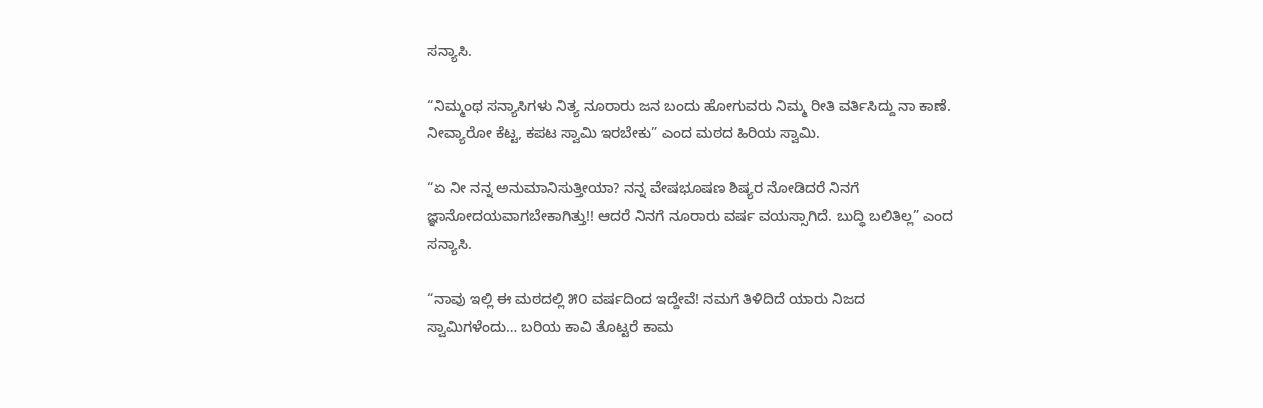ಸನ್ಯಾಸಿ.

“ನಿಮ್ಮಂಥ ಸನ್ಯಾಸಿಗಳು ನಿತ್ಯ ನೂರಾರು ಜನ ಬಂದು ಹೋಗುವರು ನಿಮ್ಮ ರೀತಿ ವರ್ತಿಸಿದ್ದು ನಾ ಕಾಣೆ. ನೀವ್ಯಾರೋ ಕೆಟ್ಟ, ಕಪಟ ಸ್ವಾಮಿ ಇರಬೇಕು” ಎಂದ ಮಠದ ಹಿರಿಯ ಸ್ವಾಮಿ.

“ಏ ನೀ ನನ್ನ ಅನುಮಾನಿಸುತ್ತೀಯಾ? ನನ್ನ ವೇಷಭೂಷಣ ಶಿಷ್ಯರ ನೋಡಿದರೆ ನಿನಗೆ ಜ್ಞಾನೋದಯವಾಗಬೇಕಾಗಿತ್ತು!! ಆದರೆ ನಿನಗೆ ನೂರಾರು ವರ್ಷ ವಯಸ್ಸಾಗಿದೆ. ಬುದ್ಧಿ ಬಲಿತಿಲ್ಲ” ಎಂದ ಸನ್ಯಾಸಿ.

“ನಾವು ಇಲ್ಲಿ ಈ ಮಠದಲ್ಲಿ ೫೦ ವರ್ಷದಿಂದ ಇದ್ದೇವೆ! ನಮಗೆ ತಿಳಿದಿದೆ ಯಾರು ನಿಜದ ಸ್ವಾಮಿಗಳೆಂದು… ಬರಿಯ ಕಾವಿ ತೊಟ್ಟರೆ ಕಾಮ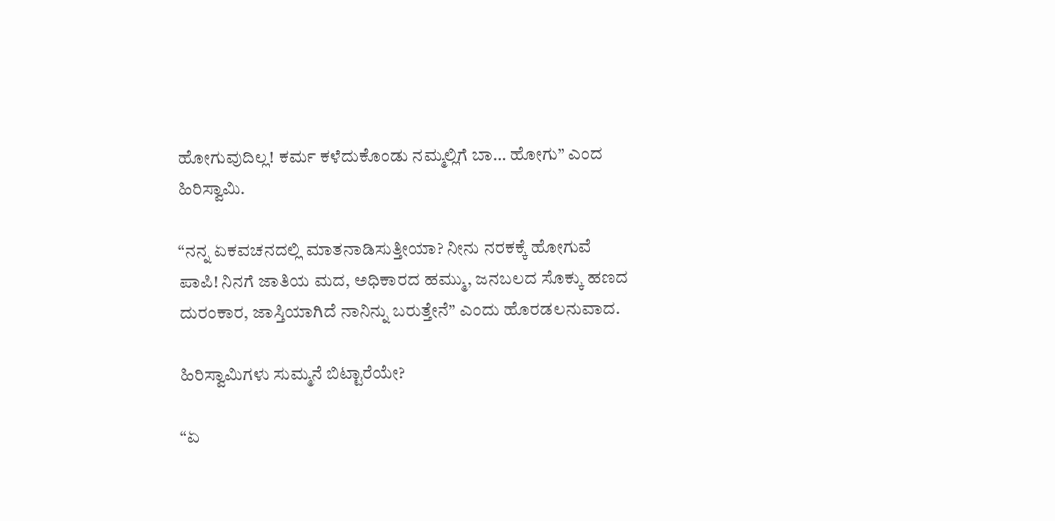ಹೋಗುವುದಿಲ್ಲ! ಕರ್ಮ ಕಳೆದುಕೊಂಡು ನಮ್ಮಲ್ಲಿಗೆ ಬಾ… ಹೋಗು” ಎಂದ ಹಿರಿಸ್ವಾಮಿ.

“ನನ್ನ ಏಕವಚನದಲ್ಲಿ ಮಾತನಾಡಿಸುತ್ತೀಯಾ? ನೀನು ನರಕಕ್ಕೆ ಹೋಗುವೆ ಪಾಪಿ! ನಿನಗೆ ಜಾತಿಯ ಮದ, ಅಧಿಕಾರದ ಹಮ್ಮು, ಜನಬಲದ ಸೊಕ್ಕು ಹಣದ ದುರಂಕಾರ, ಜಾಸ್ತಿಯಾಗಿದೆ ನಾನಿನ್ನು ಬರುತ್ತೇನೆ” ಎಂದು ಹೊರಡಲನುವಾದ.

ಹಿರಿಸ್ವಾಮಿಗಳು ಸುಮ್ಮನೆ ಬಿಟ್ಟಾರೆಯೇ?

“ಏ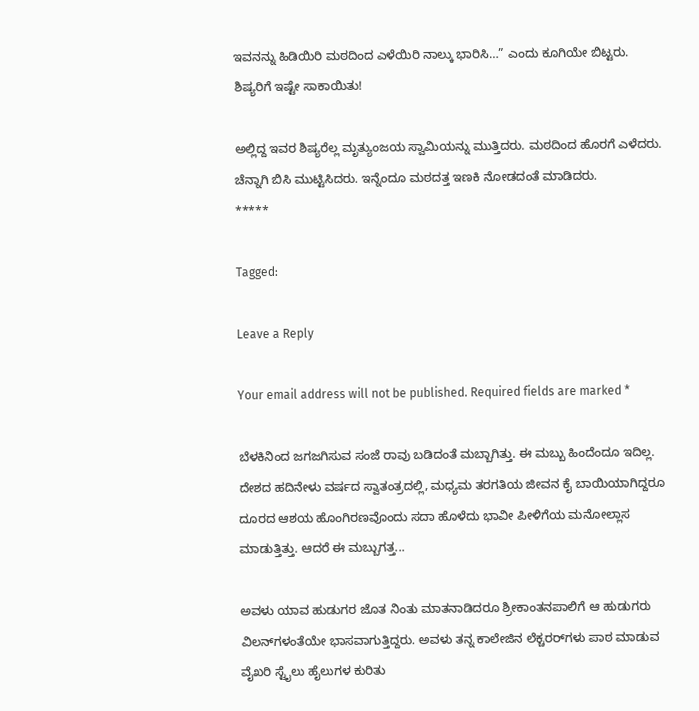ಇವನನ್ನು ಹಿಡಿಯಿರಿ ಮಠದಿಂದ ಎಳೆಯಿರಿ ನಾಲ್ಕು ಭಾರಿಸಿ…” ಎಂದು ಕೂಗಿಯೇ ಬಿಟ್ಟರು. ಶಿಷ್ಯರಿಗೆ ಇಷ್ಟೇ ಸಾಕಾಯಿತು!

ಅಲ್ಲಿದ್ದ ಇವರ ಶಿಷ್ಯರೆಲ್ಲ ಮೃತ್ಯುಂಜಯ ಸ್ವಾಮಿಯನ್ನು ಮುತ್ತಿದರು. ಮಠದಿಂದ ಹೊರಗೆ ಎಳೆದರು. ಚೆನ್ನಾಗಿ ಬಿಸಿ ಮುಟ್ಟಿಸಿದರು. ಇನ್ನೆಂದೂ ಮಠದತ್ತ ಇಣಕಿ ನೋಡದಂತೆ ಮಾಡಿದರು.
*****

Tagged:

Leave a Reply

Your email address will not be published. Required fields are marked *

ಬೆಳಕಿನಿಂದ ಜಗಜಗಿಸುವ ಸಂಜೆ ರಾವು ಬಡಿದಂತೆ ಮಬ್ಬಾಗಿತ್ತು. ಈ ಮಬ್ಬು ಹಿಂದೆಂದೂ ಇದಿಲ್ಲ. ದೇಶದ ಹದಿನೇಳು ವರ್ಷದ ಸ್ವಾತಂತ್ರದಲ್ಲಿ, ಮಧ್ಯಮ ತರಗತಿಯ ಜೀವನ ಕೈ ಬಾಯಿಯಾಗಿದ್ದರೂ ದೂರದ ಆಶಯ ಹೊಂಗಿರಣವೊಂದು ಸದಾ ಹೊಳೆದು ಭಾವೀ ಪೀಳಿಗೆಯ ಮನೋಲ್ಲಾಸ ಮಾಡುತ್ತಿತ್ತು. ಆದರೆ ಈ ಮಬ್ಬುಗತ್ತ...

ಅವಳು ಯಾವ ಹುಡುಗರ ಜೊತ ನಿಂತು ಮಾತನಾಡಿದರೂ ಶ್ರೀಕಾಂತನಪಾಲಿಗೆ ಆ ಹುಡುಗರು ವಿಲನ್‌ಗಳಂತೆಯೇ ಭಾಸವಾಗುತ್ತಿದ್ದರು. ಅವಳು ತನ್ನ ಕಾಲೇಜಿನ ಲೆಕ್ಚರರ್‌ಗಳು ಪಾಠ ಮಾಡುವ ವೈಖರಿ ಸ್ಟೈಲು ಹೈಲುಗಳ ಕುರಿತು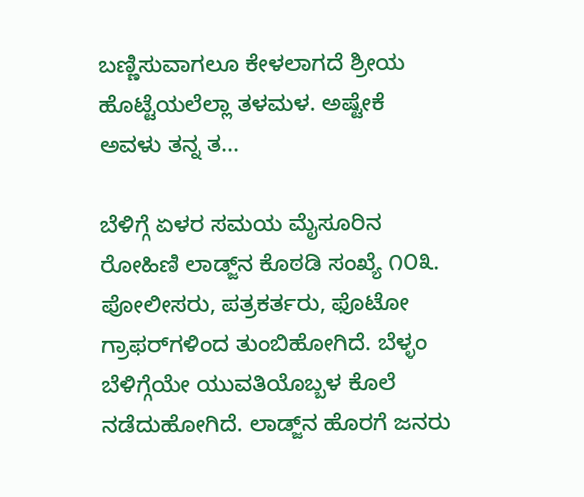ಬಣ್ಣಿಸುವಾಗಲೂ ಕೇಳಲಾಗದೆ ಶ್ರೀಯ ಹೊಟ್ಟೆಯಲೆಲ್ಲಾ ತಳಮಳ. ಅಷ್ಟೇಕೆ ಅವಳು ತನ್ನ ತ...

ಬೆಳಿಗ್ಗೆ ಏಳರ ಸಮಯ ಮೈಸೂರಿನ ರೋಹಿಣಿ ಲಾಡ್ಜ್‌ನ ಕೊಠಡಿ ಸಂಖ್ಯೆ ೧೦೩. ಪೋಲೀಸರು, ಪತ್ರಕರ್ತರು, ಫೊಟೋ ಗ್ರಾಫರ್‌ಗಳಿಂದ ತುಂಬಿಹೋಗಿದೆ. ಬೆಳ್ಳಂ ಬೆಳಿಗ್ಗೆಯೇ ಯುವತಿಯೊಬ್ಬಳ ಕೊಲೆ ನಡೆದುಹೋಗಿದೆ. ಲಾಡ್ಜ್‌ನ ಹೊರಗೆ ಜನರು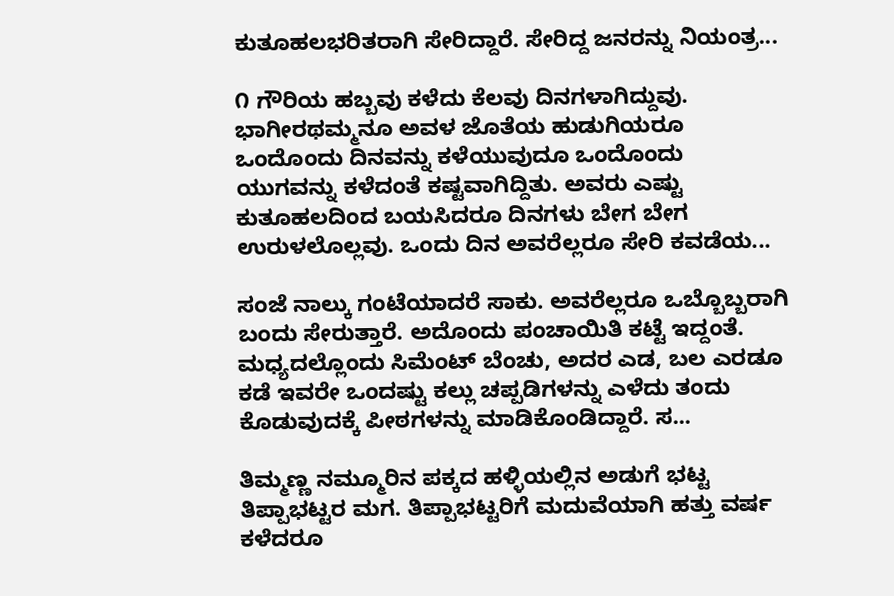ಕುತೂಹಲಭರಿತರಾಗಿ ಸೇರಿದ್ದಾರೆ. ಸೇರಿದ್ದ ಜನರನ್ನು ನಿಯಂತ್ರ...

೧ ಗೌರಿಯ ಹಬ್ಬವು ಕಳೆದು ಕೆಲವು ದಿನಗಳಾಗಿದ್ದುವು. ಭಾಗೀರಥಮ್ಮನೂ ಅವಳ ಜೊತೆಯ ಹುಡುಗಿಯರೂ ಒಂದೊಂದು ದಿನವನ್ನು ಕಳೆಯುವುದೂ ಒಂದೊಂದು ಯುಗವನ್ನು ಕಳೆದಂತೆ ಕಷ್ಟವಾಗಿದ್ದಿತು. ಅವರು ಎಷ್ಟು ಕುತೂಹಲದಿಂದ ಬಯಸಿದರೂ ದಿನಗಳು ಬೇಗ ಬೇಗ ಉರುಳಲೊಲ್ಲವು. ಒಂದು ದಿನ ಅವರೆಲ್ಲರೂ ಸೇರಿ ಕವಡೆಯ...

ಸಂಜೆ ನಾಲ್ಕು ಗಂಟೆಯಾದರೆ ಸಾಕು. ಅವರೆಲ್ಲರೂ ಒಬ್ಬೊಬ್ಬರಾಗಿ ಬಂದು ಸೇರುತ್ತಾರೆ. ಅದೊಂದು ಪಂಚಾಯಿತಿ ಕಟ್ಟೆ ಇದ್ದಂತೆ. ಮಧ್ಯದಲ್ಲೊಂದು ಸಿಮೆಂಟ್ ಬೆಂಚು, ಅದರ ಎಡ, ಬಲ ಎರಡೂ ಕಡೆ ಇವರೇ ಒಂದಷ್ಟು ಕಲ್ಲು ಚಪ್ಪಡಿಗಳನ್ನು ಎಳೆದು ತಂದು ಕೊಡುವುದಕ್ಕೆ ಪೀಠಗಳನ್ನು ಮಾಡಿಕೊಂಡಿದ್ದಾರೆ. ಸ...

ತಿಮ್ಮಣ್ಣ ನಮ್ಮೂರಿನ ಪಕ್ಕದ ಹಳ್ಳಿಯಲ್ಲಿನ ಅಡುಗೆ ಭಟ್ಟ ತಿಪ್ಪಾಭಟ್ಟರ ಮಗ. ತಿಪ್ಪಾಭಟ್ಟರಿಗೆ ಮದುವೆಯಾಗಿ ಹತ್ತು ವರ್ಷ ಕಳೆದರೂ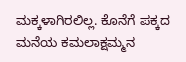ಮಕ್ಕಳಾಗಿರಲಿಲ್ಲ. ಕೊನೆಗೆ ಪಕ್ಕದ ಮನೆಯ ಕಮಲಾಕ್ಷಮ್ಮನ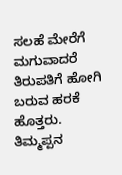ಸಲಹೆ ಮೇರೆಗೆ ಮಗುವಾದರೆ ತಿರುಪತಿಗೆ ಹೋಗಿ ಬರುವ ಹರಕೆ ಹೊತ್ತರು. ತಿಮ್ಮಪ್ಪನ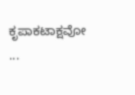ಕೃಪಾಕಟಾಕ್ಷವೋ ...